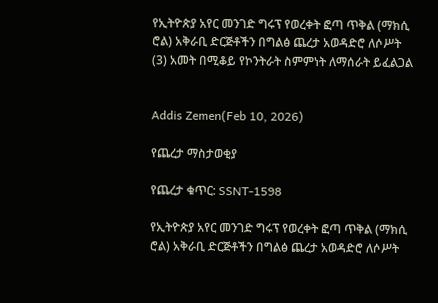የኢትዮጵያ አየር መንገድ ግሩፕ የወረቀት ፎጣ ጥቅል (ማክሲ ሮል) አቅራቢ ድርጅቶችን በግልፅ ጨረታ አወዳድሮ ለሶሥት (3) አመት በሚቆይ የኮንትራት ስምምነት ለማሰራት ይፈልጋል


Addis Zemen(Feb 10, 2026)

የጨረታ ማስታወቂያ

የጨረታ ቁጥር: SSNT-1598

የኢትዮጵያ አየር መንገድ ግሩፕ የወረቀት ፎጣ ጥቅል (ማክሲ ሮል) አቅራቢ ድርጅቶችን በግልፅ ጨረታ አወዳድሮ ለሶሥት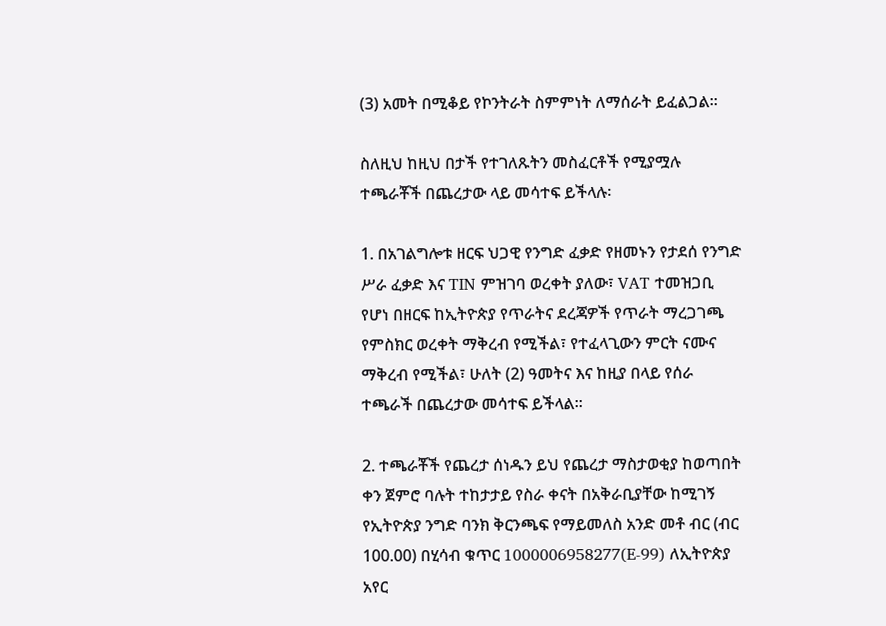(3) አመት በሚቆይ የኮንትራት ስምምነት ለማሰራት ይፈልጋል።

ስለዚህ ከዚህ በታች የተገለጹትን መስፈርቶች የሚያሟሉ ተጫራቾች በጨረታው ላይ መሳተፍ ይችላሉ፡

1. በአገልግሎቱ ዘርፍ ህጋዊ የንግድ ፈቃድ የዘመኑን የታደሰ የንግድ ሥራ ፈቃድ እና TIN ምዝገባ ወረቀት ያለው፣ VAT ተመዝጋቢ የሆነ በዘርፍ ከኢትዮጵያ የጥራትና ደረጃዎች የጥራት ማረጋገጫ የምስክር ወረቀት ማቅረብ የሚችል፣ የተፈላጊውን ምርት ናሙና ማቅረብ የሚችል፣ ሁለት (2) ዓመትና እና ከዚያ በላይ የሰራ ተጫራች በጨረታው መሳተፍ ይችላል።

2. ተጫራቾች የጨረታ ሰነዱን ይህ የጨረታ ማስታወቂያ ከወጣበት ቀን ጀምሮ ባሉት ተከታታይ የስራ ቀናት በአቅራቢያቸው ከሚገኝ የኢትዮጵያ ንግድ ባንክ ቅርንጫፍ የማይመለስ አንድ መቶ ብር (ብር 100.00) በሂሳብ ቁጥር 1000006958277(E-99) ለኢትዮጵያ አየር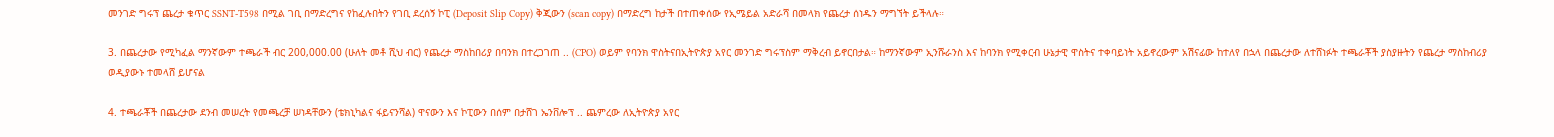መንገድ ግሩፕ ጨረታ ቁጥር SSNT-T598 በሚል ገቢ በማድረግና የከፈሉበትን የገቢ ደረሰኝ ኮፒ (Deposit Slip Copy) ቅጂውን (scan copy) በማድረግ ከታች በተጠቀሰው የኢሜይል አድራሻ በመላክ የጨረታ ሰነዱን ማግኘት ይችላሉ።

3. በጨረታው የሚካፈል ማንኛውም ተጫራች ብር 200,000.00 (ሁለት መቶ ሺህ ብር) የጨረታ ማስከበሪያ በባንክ በተረጋገጠ .. (CPO) ወይም የባንክ ዋስትናበኢትዮጵያ አየር መንገድ ግሩፕስም ማቅረብ ይኖርበታል። ከማንኛውም ኢንሹራንስ እና ከባንክ የሚቀርብ ሁኔታዊ ዋስትና ተቀባይነት አይኖረውም አሽናፊው ከተለየ በኋላ በጨረታው ለተሸነፉት ተጫራቾች ያስያዙትን የጨረታ ማስከብሪያ ወዲያውኑ ተመላሸ ይሆናል

4. ተጫራቾች በጨረታው ደንብ መሠረት የመጫረቻ ሠነዳቸውን (ቴክኒካልና ፋይናንሻል) ዋናውን እና ኮፒውን በሰም በታሸገ ኤንቨሎፕ .. ጨምረው ለኢትዮጵያ አየር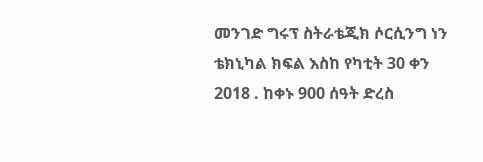መንገድ ግሩፕ ስትራቴጂክ ሶርሲንግ ነን ቴክኒካል ክፍል እስከ የካቲት 30 ቀን 2018 . ከቀኑ 900 ሰዓት ድረስ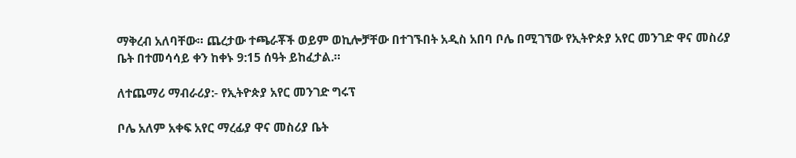ማቅረብ አለባቸው። ጨረታው ተጫራቾች ወይም ወኪሎቻቸው በተገኙበት አዲስ አበባ ቦሌ በሚገኘው የኢትዮጵያ አየር መንገድ ዋና መስሪያ ቤት በተመሳሳይ ቀን ከቀኑ 9:15 ሰዓት ይከፈታል.።

ለተጨማሪ ማብራሪያ:- የኢትዮጵያ አየር መንገድ ግሩፕ

ቦሌ አለም አቀፍ አየር ማረፊያ ዋና መስሪያ ቤት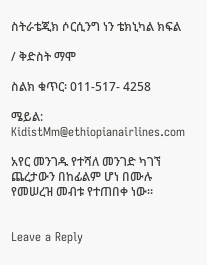ስትራቴጂክ ሶርሲንግ ነን ቴክኒካል ክፍል

/ ቅድስት ማሞ

ስልክ ቁጥር፡ 011-517- 4258

ሜይል: KidistMm@ethiopianairlines.com

አየር መንገዱ የተሻለ መንገድ ካገኘ ጨረታውን በከፊልም ሆነ በሙሉ የመሠረዝ መብቱ የተጠበቀ ነው።


Leave a Reply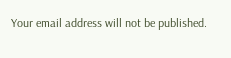Your email address will not be published.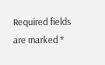Required fields are marked *